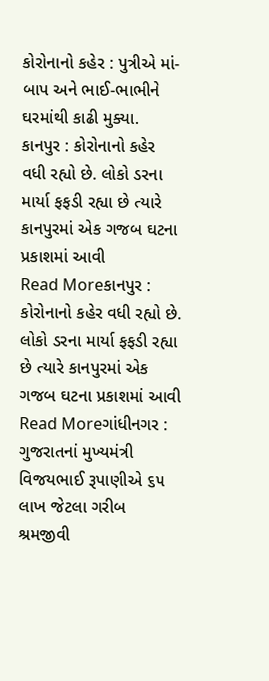કોરોનાનો કહેર : પુત્રીએ માં-બાપ અને ભાઈ-ભાભીને ઘરમાંથી કાઢી મુક્યા.
કાનપુર : કોરોનાનો કહેર વધી રહ્યો છે. લોકો ડરના માર્યા ફફડી રહ્યા છે ત્યારે કાનપુરમાં એક ગજબ ઘટના પ્રકાશમાં આવી
Read Moreકાનપુર : કોરોનાનો કહેર વધી રહ્યો છે. લોકો ડરના માર્યા ફફડી રહ્યા છે ત્યારે કાનપુરમાં એક ગજબ ઘટના પ્રકાશમાં આવી
Read Moreગાંધીનગર : ગુજરાતનાં મુખ્યમંત્રી વિજયભાઈ રૂપાણીએ ૬૫ લાખ જેટલા ગરીબ શ્રમજીવી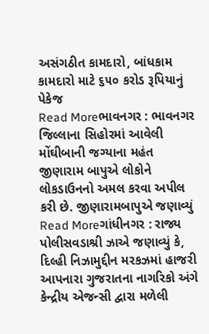અસંગઠીત કામદારો, બાંધકામ કામદારો માટે ૬૫૦ કરોડ રૂપિયાનું પેકેજ
Read Moreભાવનગર : ભાવનગર જિલ્લાના સિહોરમાં આવેલી મોંઘીબાની જગ્યાના મહંત જીણારામ બાપુએ લોકોને લોકડાઉનનો અમલ કરવા અપીલ કરી છે. જીણારામબાપુએ જણાવ્યું
Read Moreગાંધીનગર : રાજ્ય પોલીસવડાશ્રી ઝાએ જણાવ્યું કે, દિલ્હી નિઝામુદ્દીન મરકઝમાં હાજરી આપનારા ગુજરાતના નાગરિકો અંગે કેન્દ્રીય એજન્સી દ્વારા મળેલી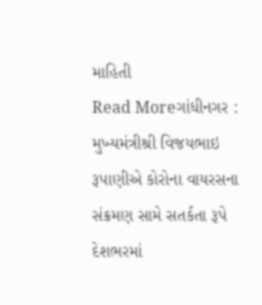માહિતી
Read Moreગાંધીનગર : મુખ્યમંત્રીશ્રી વિજયભાઇ રૂપાણીએ કોરોના વાયરસના સંક્રમણ સામે સતર્કતા રૂપે દેશભરમાં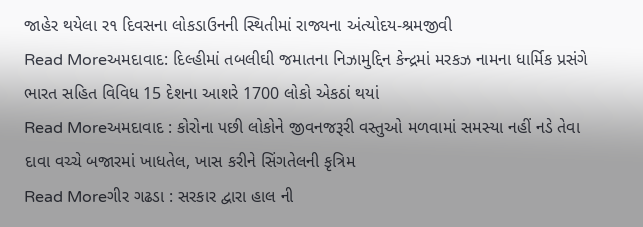જાહેર થયેલા ર૧ દિવસના લોકડાઉનની સ્થિતીમાં રાજ્યના અંત્યોદય-શ્રમજીવી
Read Moreઅમદાવાદ: દિલ્હીમાં તબલીઘી જમાતના નિઝામુદ્દિન કેન્દ્રમાં મરકઝ નામના ધાર્મિક પ્રસંગે ભારત સહિત વિવિધ 15 દેશના આશરે 1700 લોકો એકઠાં થયાં
Read Moreઅમદાવાદ : કોરોના પછી લોકોને જીવનજરૂરી વસ્તુઓ મળવામાં સમસ્યા નહીં નડે તેવા દાવા વચ્ચે બજારમાં ખાધતેલ, ખાસ કરીને સિંગતેલની કૃત્રિમ
Read Moreગીર ગઢડા : સરકાર દ્વારા હાલ ની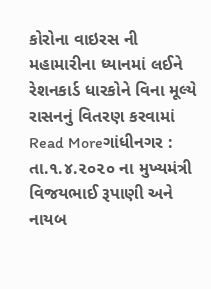કોરોના વાઇરસ ની મહામારીના ધ્યાનમાં લઈને રેશનકાર્ડ ધારકોને વિના મૂલ્યે રાસનનું વિતરણ કરવામાં
Read Moreગાંધીનગર : તા.૧.૪.૨૦૨૦ ના મુખ્યમંત્રી વિજયભાઈ રૂપાણી અને નાયબ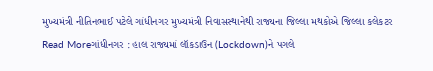મુખ્યમંત્રી નીતિનભાઈ પટેલે ગાંધીનગર મુખ્યમંત્રી નિવાસસ્થાનેથી રાજ્યના જિલ્લા મથકોએ જિલ્લા કલેકટર
Read Moreગાંધીનગર : હાલ રાજ્યમાં લૉકડાઉન (Lockdown)ને પગલે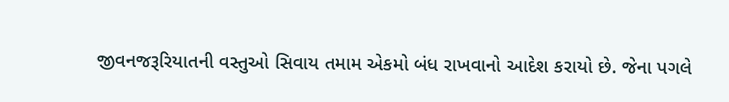જીવનજરૂરિયાતની વસ્તુઓ સિવાય તમામ એકમો બંધ રાખવાનો આદેશ કરાયો છે. જેના પગલે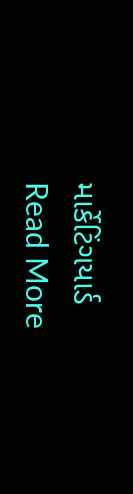માર્કેટિંગયાર્ડ
Read More